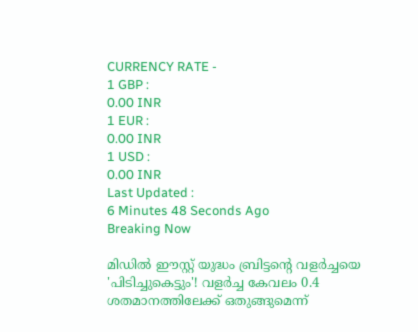CURRENCY RATE -
1 GBP :
0.00 INR
1 EUR :
0.00 INR
1 USD :
0.00 INR
Last Updated :
6 Minutes 48 Seconds Ago
Breaking Now

മിഡില്‍ ഈസ്റ്റ് യുദ്ധം ബ്രിട്ടന്റെ വളര്‍ച്ചയെ 'പിടിച്ചുകെട്ടും'! വളര്‍ച്ച കേവലം 0.4 ശതമാനത്തിലേക്ക് ഒതുങ്ങുമെന്ന്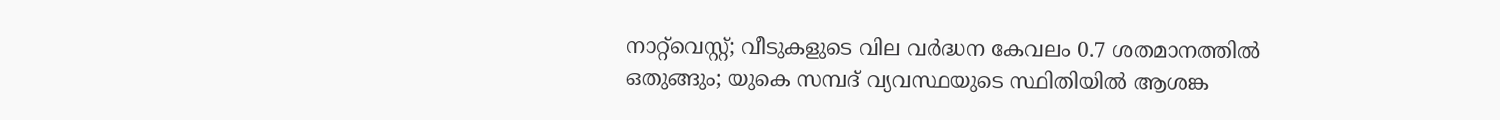നാറ്റ്‌വെസ്റ്റ്; വീടുകളുടെ വില വര്‍ദ്ധന കേവലം 0.7 ശതമാനത്തില്‍ ഒതുങ്ങും; യുകെ സമ്പദ് വ്യവസ്ഥയുടെ സ്ഥിതിയില്‍ ആശങ്ക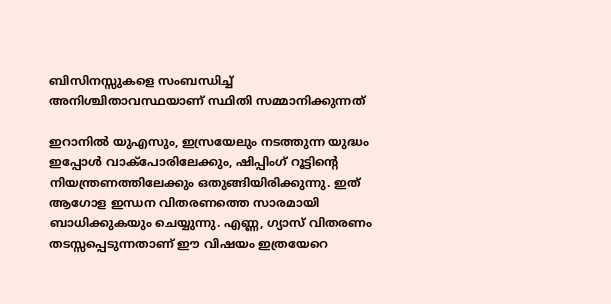ബിസിനസ്സുകളെ സംബന്ധിച്ച് അനിശ്ചിതാവസ്ഥയാണ് സ്ഥിതി സമ്മാനിക്കുന്നത്

ഇറാനില്‍ യുഎസും, ഇസ്രയേലും നടത്തുന്ന യുദ്ധം ഇപ്പോള്‍ വാക്‌പോരിലേക്കും, ഷിപ്പിംഗ് റൂട്ടിന്റെ നിയന്ത്രണത്തിലേക്കും ഒതുങ്ങിയിരിക്കുന്നു. ഇത് ആഗോള ഇന്ധന വിതരണത്തെ സാരമായി ബാധിക്കുകയും ചെയ്യുന്നു. എണ്ണ, ഗ്യാസ് വിതരണം തടസ്സപ്പെടുന്നതാണ് ഈ വിഷയം ഇത്രയേറെ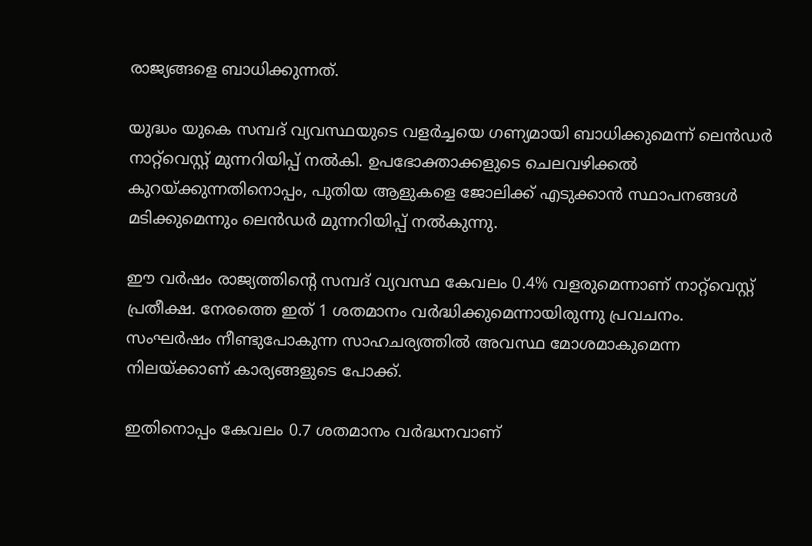രാജ്യങ്ങളെ ബാധിക്കുന്നത്.

യുദ്ധം യുകെ സമ്പദ് വ്യവസ്ഥയുടെ വളര്‍ച്ചയെ ഗണ്യമായി ബാധിക്കുമെന്ന് ലെന്‍ഡര്‍ നാറ്റ്‌വെസ്റ്റ് മുന്നറിയിപ്പ് നല്‍കി. ഉപഭോക്താക്കളുടെ ചെലവഴിക്കല്‍ കുറയ്ക്കുന്നതിനൊപ്പം, പുതിയ ആളുകളെ ജോലിക്ക് എടുക്കാന്‍ സ്ഥാപനങ്ങള്‍ മടിക്കുമെന്നും ലെന്‍ഡര്‍ മുന്നറിയിപ്പ് നല്‍കുന്നു.

ഈ വര്‍ഷം രാജ്യത്തിന്റെ സമ്പദ് വ്യവസ്ഥ കേവലം 0.4% വളരുമെന്നാണ് നാറ്റ്‌വെസ്റ്റ് പ്രതീക്ഷ. നേരത്തെ ഇത് 1 ശതമാനം വര്‍ദ്ധിക്കുമെന്നായിരുന്നു പ്രവചനം. സംഘര്‍ഷം നീണ്ടുപോകുന്ന സാഹചര്യത്തില്‍ അവസ്ഥ മോശമാകുമെന്ന നിലയ്ക്കാണ് കാര്യങ്ങളുടെ പോക്ക്.

ഇതിനൊപ്പം കേവലം 0.7 ശതമാനം വര്‍ദ്ധനവാണ്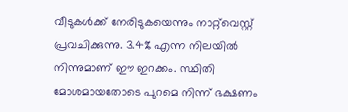വീടുകള്‍ക്ക് നേരിടുകയെന്നും നാറ്റ്‌വെസ്റ്റ് പ്രവചിക്കുന്നു. 3.4% എന്ന നിലയില്‍ നിന്നുമാണ് ഈ ഇറക്കം. സ്ഥിതി മോശമായതോടെ പുറമെ നിന്ന് ഭക്ഷണം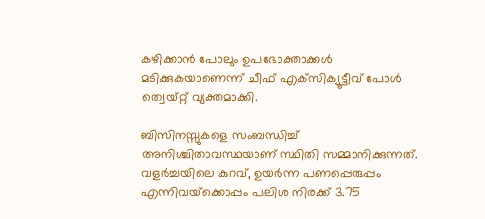കഴിക്കാന്‍ പോലും ഉപഭോക്താക്കള്‍ മടിക്കുകയാണെന്ന് ചീഫ് എക്‌സിക്യൂട്ടീവ് പോള്‍ ത്വെയ്റ്റ് വ്യക്തമാക്കി.

ബിസിനസ്സുകളെ സംബന്ധിച്ച് അനിശ്ചിതാവസ്ഥയാണ് സ്ഥിതി സമ്മാനിക്കുന്നത്. വളര്‍ച്ചയിലെ കുറവ്, ഉയര്‍ന്ന പണപ്പെരുപ്പം എന്നിവയ്‌ക്കൊപ്പം പലിശ നിരക്ക് 3.75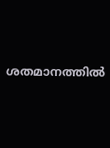ശതമാനത്തില്‍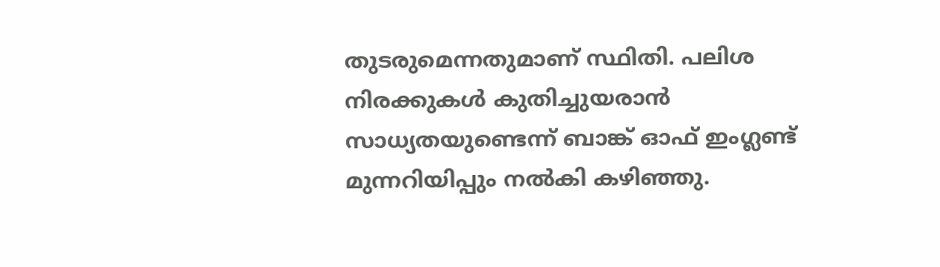തുടരുമെന്നതുമാണ് സ്ഥിതി. പലിശ നിരക്കുകള്‍ കുതിച്ചുയരാന്‍ സാധ്യതയുണ്ടെന്ന് ബാങ്ക് ഓഫ് ഇംഗ്ലണ്ട് മുന്നറിയിപ്പും നല്‍കി കഴിഞ്ഞു.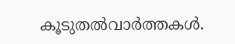കൂടുതല്‍വാര്‍ത്തകള്‍.